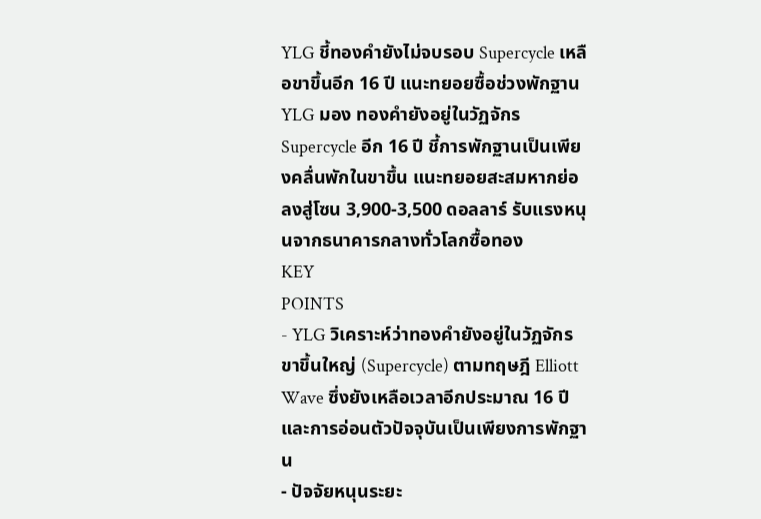YLG ชี้ทองคำยังไม่จบรอบ Supercycle เหลือขาขึ้นอีก 16 ปี แนะทยอยซื้อช่วงพักฐาน
YLG มอง ทองคำยังอยู่ในวัฏจักร Supercycle อีก 16 ปี ชี้การพักฐานเป็นเพียงคลื่นพักในขาขึ้น แนะทยอยสะสมหากย่อลงสู่โซน 3,900-3,500 ดอลลาร์ รับแรงหนุนจากธนาคารกลางทั่วโลกซื้อทอง
KEY
POINTS
- YLG วิเคราะห์ว่าทองคำยังอยู่ในวัฏจักรขาขึ้นใหญ่ (Supercycle) ตามทฤษฎี Elliott Wave ซึ่งยังเหลือเวลาอีกประมาณ 16 ปี และการอ่อนตัวปัจจุบันเป็นเพียงการพักฐาน
- ปัจจัยหนุนระยะ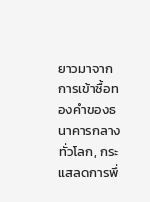ยาวมาจากการเข้าซื้อทองคำของธนาคารกลางทั่วโลก, กระแสลดการพึ่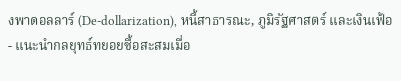งพาดอลลาร์ (De-dollarization), หนี้สาธารณะ, ภูมิรัฐศาสตร์ และเงินเฟ้อ
- แนะนำกลยุทธ์ทยอยซื้อสะสมเมื่อ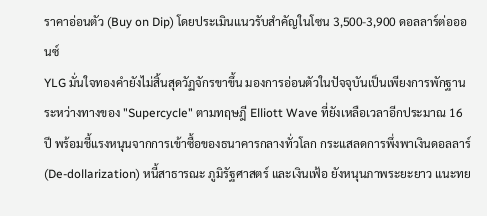ราคาอ่อนตัว (Buy on Dip) โดยประเมินแนวรับสำคัญในโซน 3,500-3,900 ดอลลาร์ต่อออนซ์
YLG มั่นใจทองคำยังไม่สิ้นสุดวัฏจักรขาขึ้น มองการอ่อนตัวในปัจจุบันเป็นเพียงการพักฐานระหว่างทางของ "Supercycle" ตามทฤษฎี Elliott Wave ที่ยังเหลือเวลาอีกประมาณ 16 ปี พร้อมชี้แรงหนุนจากการเข้าซื้อของธนาคารกลางทั่วโลก กระแสลดการพึ่งพาเงินดอลลาร์ (De-dollarization) หนี้สาธารณะ ภูมิรัฐศาสตร์ และเงินเฟ้อ ยังหนุนภาพระยะยาว แนะทย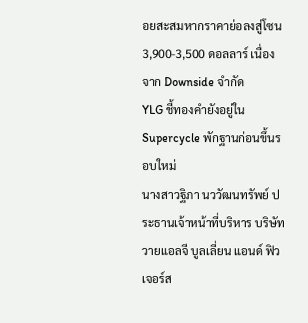อยสะสมหากราคาย่อลงสู่โซน 3,900-3,500 ดอลลาร์ เนื่องจาก Downside จำกัด
YLG ชี้ทองคำยังอยู่ใน Supercycle พักฐานก่อนขึ้นรอบใหม่
นางสาวฐิภา นววัฒนทรัพย์ ประธานเจ้าหน้าที่บริหาร บริษัท วายแอลจี บูลเลี่ยน แอนด์ ฟิวเจอร์ส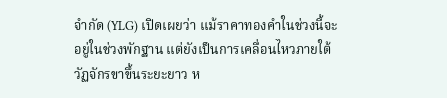จำกัด (YLG) เปิดเผยว่า แม้ราคาทองคำในช่วงนี้จะอยู่ในช่วงพักฐาน แต่ยังเป็นการเคลื่อนไหวภายใต้วัฏจักรขาขึ้นระยะยาว ห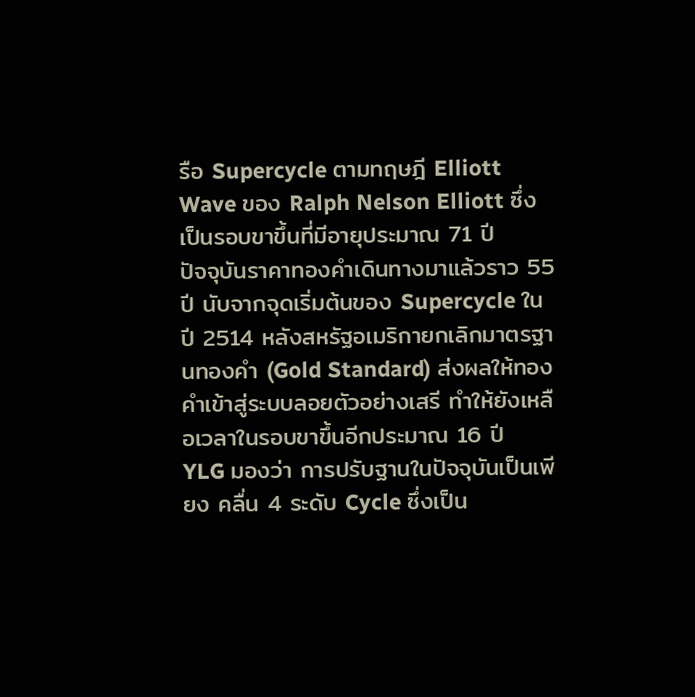รือ Supercycle ตามทฤษฎี Elliott Wave ของ Ralph Nelson Elliott ซึ่งเป็นรอบขาขึ้นที่มีอายุประมาณ 71 ปี
ปัจจุบันราคาทองคำเดินทางมาแล้วราว 55 ปี นับจากจุดเริ่มต้นของ Supercycle ในปี 2514 หลังสหรัฐอเมริกายกเลิกมาตรฐานทองคำ (Gold Standard) ส่งผลให้ทองคำเข้าสู่ระบบลอยตัวอย่างเสรี ทำให้ยังเหลือเวลาในรอบขาขึ้นอีกประมาณ 16 ปี
YLG มองว่า การปรับฐานในปัจจุบันเป็นเพียง คลื่น 4 ระดับ Cycle ซึ่งเป็น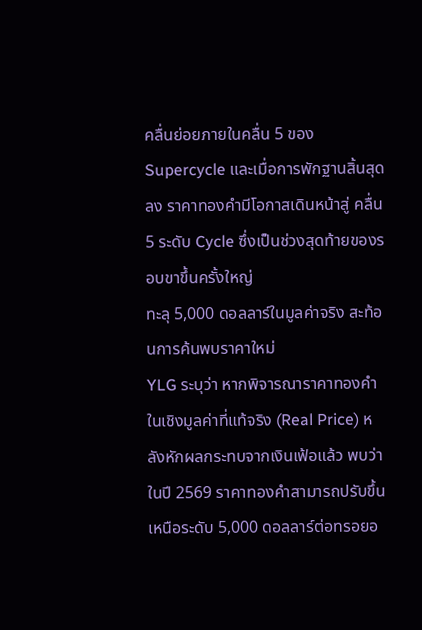คลื่นย่อยภายในคลื่น 5 ของ Supercycle และเมื่อการพักฐานสิ้นสุดลง ราคาทองคำมีโอกาสเดินหน้าสู่ คลื่น 5 ระดับ Cycle ซึ่งเป็นช่วงสุดท้ายของรอบขาขึ้นครั้งใหญ่
ทะลุ 5,000 ดอลลาร์ในมูลค่าจริง สะท้อนการค้นพบราคาใหม่
YLG ระบุว่า หากพิจารณาราคาทองคำในเชิงมูลค่าที่แท้จริง (Real Price) หลังหักผลกระทบจากเงินเฟ้อแล้ว พบว่าในปี 2569 ราคาทองคำสามารถปรับขึ้นเหนือระดับ 5,000 ดอลลาร์ต่อทรอยอ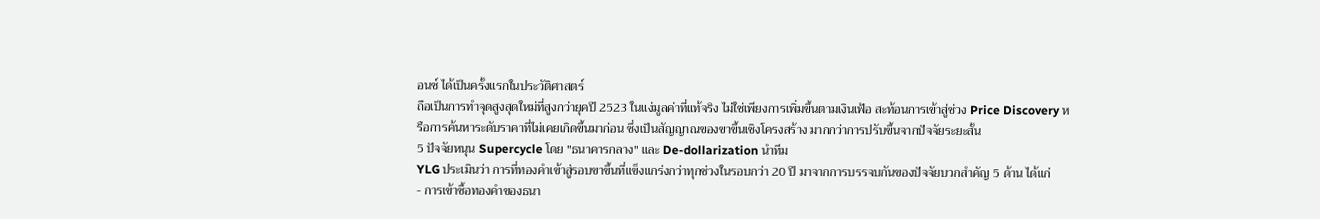อนซ์ ได้เป็นครั้งแรกในประวัติศาสตร์
ถือเป็นการทำจุดสูงสุดใหม่ที่สูงกว่ายุคปี 2523 ในแง่มูลค่าที่แท้จริง ไม่ใช่เพียงการเพิ่มขึ้นตามเงินเฟ้อ สะท้อนการเข้าสู่ช่วง Price Discovery หรือการค้นหาระดับราคาที่ไม่เคยเกิดขึ้นมาก่อน ซึ่งเป็นสัญญาณของขาขึ้นเชิงโครงสร้าง มากกว่าการปรับขึ้นจากปัจจัยระยะสั้น
5 ปัจจัยหนุน Supercycle โดย "ธนาคารกลาง" และ De-dollarization นำทีม
YLG ประเมินว่า การที่ทองคำเข้าสู่รอบขาขึ้นที่แข็งแกร่งกว่าทุกช่วงในรอบกว่า 20 ปี มาจากการบรรจบกันของปัจจัยบวกสำคัญ 5 ด้าน ได้แก่
- การเข้าซื้อทองคำของธนา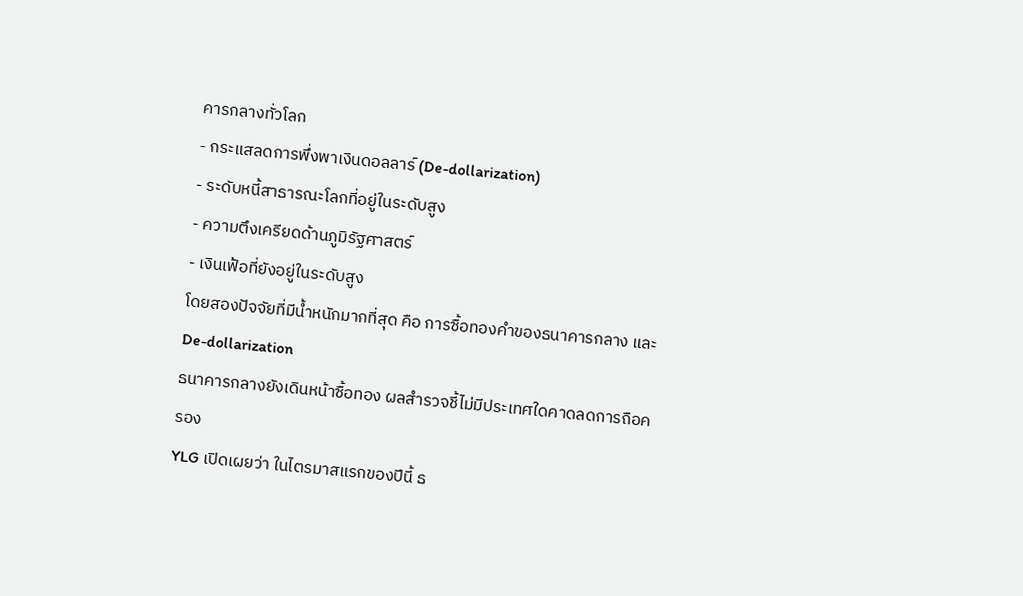คารกลางทั่วโลก
- กระแสลดการพึ่งพาเงินดอลลาร์ (De-dollarization)
- ระดับหนี้สาธารณะโลกที่อยู่ในระดับสูง
- ความตึงเครียดด้านภูมิรัฐศาสตร์
- เงินเฟ้อที่ยังอยู่ในระดับสูง
โดยสองปัจจัยที่มีน้ำหนักมากที่สุด คือ การซื้อทองคำของธนาคารกลาง และ De-dollarization
ธนาคารกลางยังเดินหน้าซื้อทอง ผลสำรวจชี้ไม่มีประเทศใดคาดลดการถือครอง
YLG เปิดเผยว่า ในไตรมาสแรกของปีนี้ ธ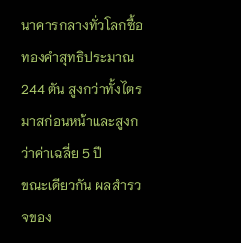นาคารกลางทั่วโลกซื้อทองคำสุทธิประมาณ 244 ตัน สูงกว่าทั้งไตรมาสก่อนหน้าและสูงกว่าค่าเฉลี่ย 5 ปี
ขณะเดียวกัน ผลสำรวจของ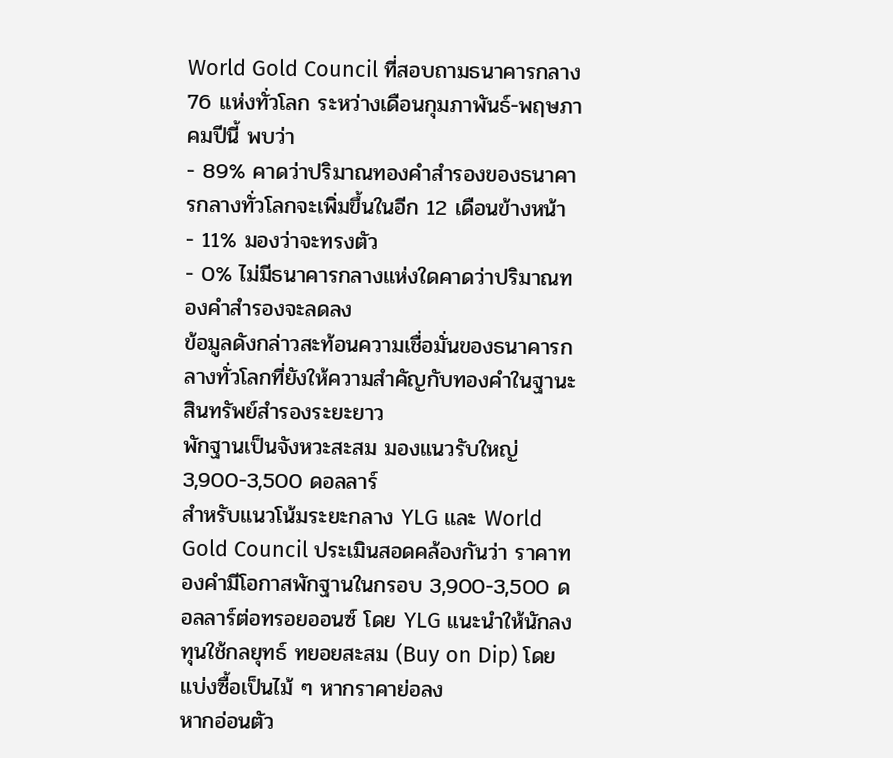World Gold Council ที่สอบถามธนาคารกลาง 76 แห่งทั่วโลก ระหว่างเดือนกุมภาพันธ์-พฤษภาคมปีนี้ พบว่า
- 89% คาดว่าปริมาณทองคำสำรองของธนาคารกลางทั่วโลกจะเพิ่มขึ้นในอีก 12 เดือนข้างหน้า
- 11% มองว่าจะทรงตัว
- 0% ไม่มีธนาคารกลางแห่งใดคาดว่าปริมาณทองคำสำรองจะลดลง
ข้อมูลดังกล่าวสะท้อนความเชื่อมั่นของธนาคารกลางทั่วโลกที่ยังให้ความสำคัญกับทองคำในฐานะสินทรัพย์สำรองระยะยาว
พักฐานเป็นจังหวะสะสม มองแนวรับใหญ่ 3,900-3,500 ดอลลาร์
สำหรับแนวโน้มระยะกลาง YLG และ World Gold Council ประเมินสอดคล้องกันว่า ราคาทองคำมีโอกาสพักฐานในกรอบ 3,900-3,500 ดอลลาร์ต่อทรอยออนซ์ โดย YLG แนะนำให้นักลงทุนใช้กลยุทธ์ ทยอยสะสม (Buy on Dip) โดยแบ่งซื้อเป็นไม้ ๆ หากราคาย่อลง
หากอ่อนตัว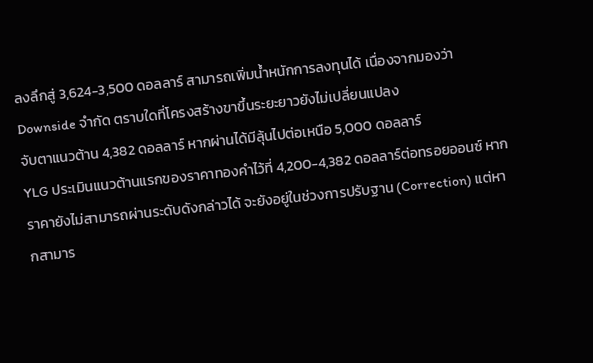ลงลึกสู่ 3,624-3,500 ดอลลาร์ สามารถเพิ่มน้ำหนักการลงทุนได้ เนื่องจากมองว่า Downside จำกัด ตราบใดที่โครงสร้างขาขึ้นระยะยาวยังไม่เปลี่ยนแปลง
จับตาแนวต้าน 4,382 ดอลลาร์ หากผ่านได้มีลุ้นไปต่อเหนือ 5,000 ดอลลาร์
YLG ประเมินแนวต้านแรกของราคาทองคำไว้ที่ 4,200-4,382 ดอลลาร์ต่อทรอยออนซ์ หากราคายังไม่สามารถผ่านระดับดังกล่าวได้ จะยังอยู่ในช่วงการปรับฐาน (Correction) แต่หากสามาร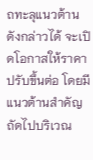ถทะลุแนวต้านดังกล่าวได้ จะเปิดโอกาสให้ราคาปรับขึ้นต่อ โดยมีแนวต้านสำคัญถัดไปบริเวณ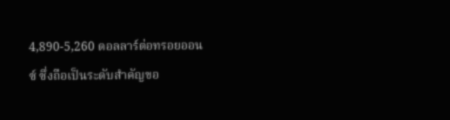4,890-5,260 ดอลลาร์ต่อทรอยออนซ์ ซึ่งถือเป็นระดับสำคัญขอ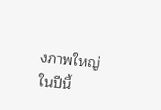งภาพใหญ่ในปีนี้